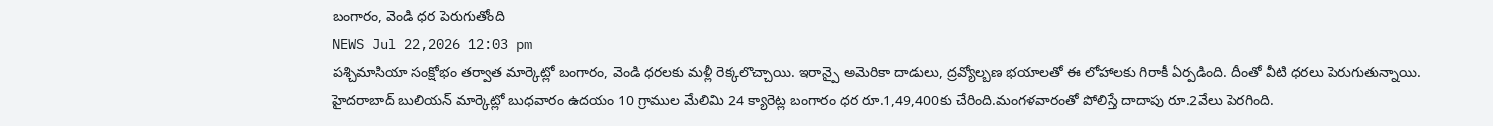బంగారం, వెండి ధర పెరుగుతోంది
NEWS Jul 22,2026 12:03 pm
పశ్చిమాసియా సంక్షోభం తర్వాత మార్కెట్లో బంగారం, వెండి ధరలకు మళ్లీ రెక్కలొచ్చాయి. ఇరాన్పై అమెరికా దాడులు, ద్రవ్యోల్బణ భయాలతో ఈ లోహాలకు గిరాకీ ఏర్పడింది. దీంతో వీటి ధరలు పెరుగుతున్నాయి. హైదరాబాద్ బులియన్ మార్కెట్లో బుధవారం ఉదయం 10 గ్రాముల మేలిమి 24 క్యారెట్ల బంగారం ధర రూ.1,49,400కు చేరింది.మంగళవారంతో పోలిస్తే దాదాపు రూ.2వేలు పెరగింది.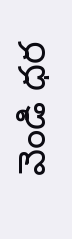వెండి ధర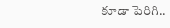కూడా పెరిగి..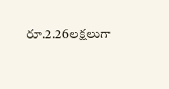రూ.2.26లక్షలుగా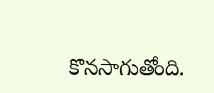కొనసాగుతోంది.